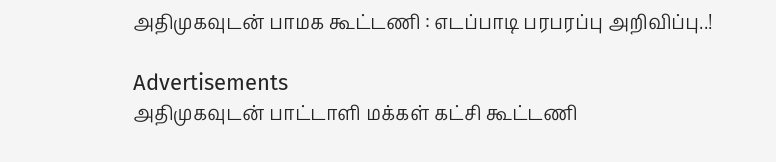அதிமுகவுடன் பாமக கூட்டணி : எடப்பாடி பரபரப்பு அறிவிப்பு..!

Advertisements
அதிமுகவுடன் பாட்டாளி மக்கள் கட்சி கூட்டணி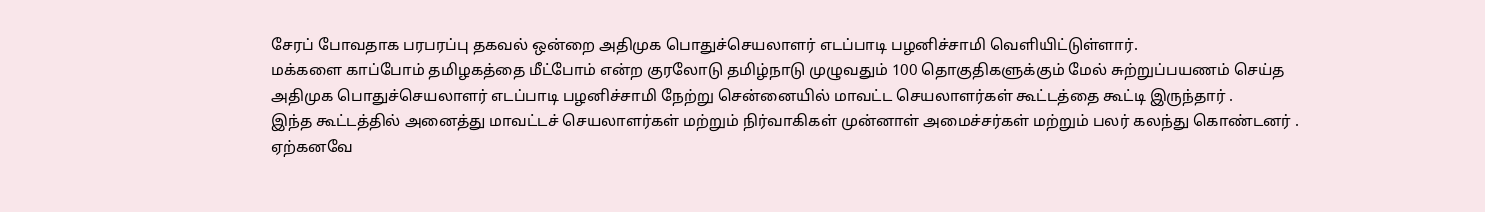சேரப் போவதாக பரபரப்பு தகவல் ஒன்றை அதிமுக பொதுச்செயலாளர் எடப்பாடி பழனிச்சாமி வெளியிட்டுள்ளார்.
மக்களை காப்போம் தமிழகத்தை மீட்போம் என்ற குரலோடு தமிழ்நாடு முழுவதும் 100 தொகுதிகளுக்கும் மேல் சுற்றுப்பயணம் செய்த அதிமுக பொதுச்செயலாளர் எடப்பாடி பழனிச்சாமி நேற்று சென்னையில் மாவட்ட செயலாளர்கள் கூட்டத்தை கூட்டி இருந்தார் .
இந்த கூட்டத்தில் அனைத்து மாவட்டச் செயலாளர்கள் மற்றும் நிர்வாகிகள் முன்னாள் அமைச்சர்கள் மற்றும் பலர் கலந்து கொண்டனர் . ஏற்கனவே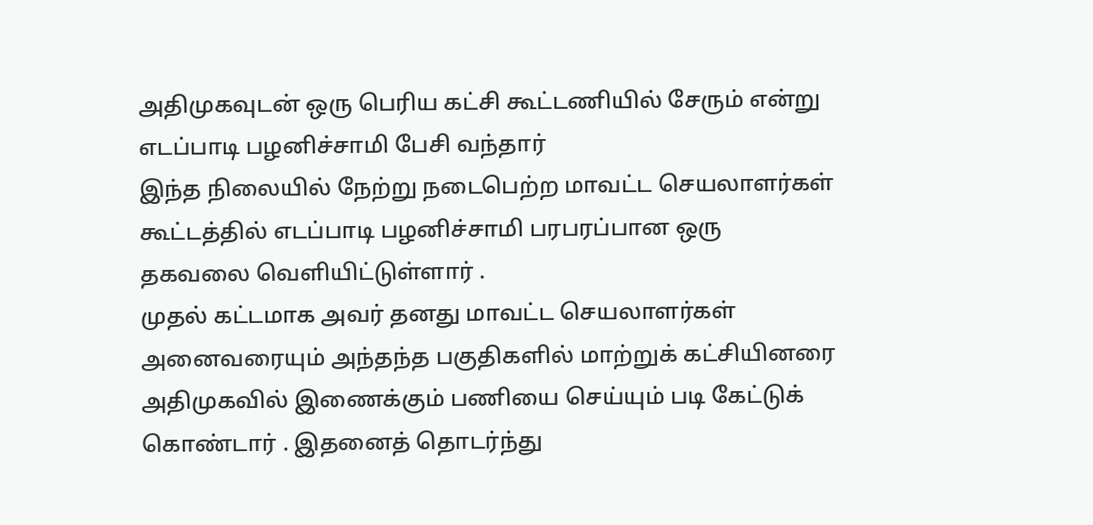அதிமுகவுடன் ஒரு பெரிய கட்சி கூட்டணியில் சேரும் என்று எடப்பாடி பழனிச்சாமி பேசி வந்தார்
இந்த நிலையில் நேற்று நடைபெற்ற மாவட்ட செயலாளர்கள் கூட்டத்தில் எடப்பாடி பழனிச்சாமி பரபரப்பான ஒரு தகவலை வெளியிட்டுள்ளார் .
முதல் கட்டமாக அவர் தனது மாவட்ட செயலாளர்கள் அனைவரையும் அந்தந்த பகுதிகளில் மாற்றுக் கட்சியினரை அதிமுகவில் இணைக்கும் பணியை செய்யும் படி கேட்டுக் கொண்டார் . இதனைத் தொடர்ந்து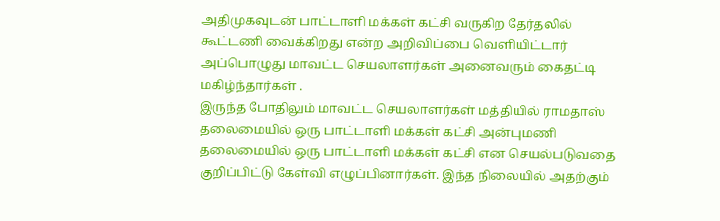அதிமுகவுடன் பாட்டாளி மக்கள் கட்சி வருகிற தேர்தலில் கூட்டணி வைக்கிறது என்ற அறிவிப்பை வெளியிட்டார் அப்பொழுது மாவட்ட செயலாளர்கள் அனைவரும் கைதட்டி மகிழ்ந்தார்கள் .
இருந்த போதிலும் மாவட்ட செயலாளர்கள் மத்தியில் ராமதாஸ் தலைமையில் ஒரு பாட்டாளி மக்கள் கட்சி அன்புமணி தலைமையில் ஒரு பாட்டாளி மக்கள் கட்சி என செயல்படுவதை குறிப்பிட்டு கேள்வி எழுப்பினார்கள். இந்த நிலையில் அதற்கும்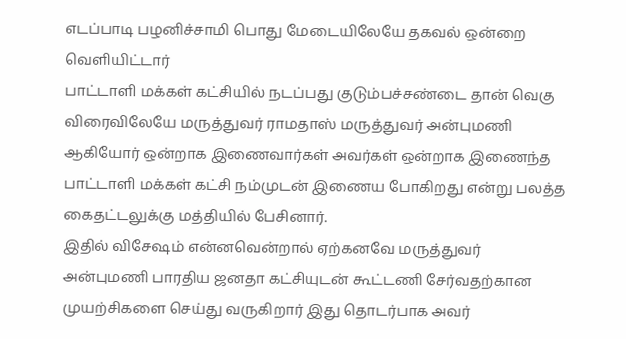எடப்பாடி பழனிச்சாமி பொது மேடையிலேயே தகவல் ஒன்றை வெளியிட்டார்
பாட்டாளி மக்கள் கட்சியில் நடப்பது குடும்பச்சண்டை தான் வெகு விரைவிலேயே மருத்துவர் ராமதாஸ் மருத்துவர் அன்புமணி ஆகியோர் ஒன்றாக இணைவார்கள் அவர்கள் ஒன்றாக இணைந்த பாட்டாளி மக்கள் கட்சி நம்முடன் இணைய போகிறது என்று பலத்த கைதட்டலுக்கு மத்தியில் பேசினார்.
இதில் விசேஷம் என்னவென்றால் ஏற்கனவே மருத்துவர் அன்புமணி பாரதிய ஜனதா கட்சியுடன் கூட்டணி சேர்வதற்கான முயற்சிகளை செய்து வருகிறார் இது தொடர்பாக அவர்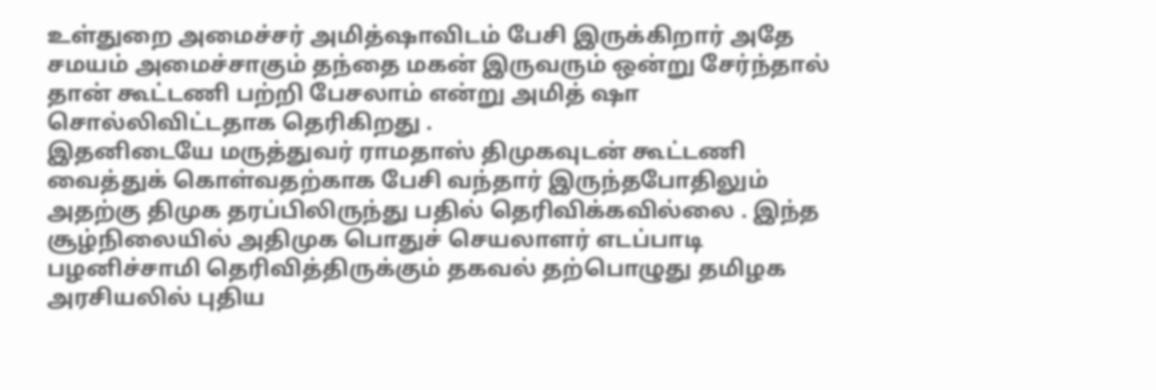உள்துறை அமைச்சர் அமித்ஷாவிடம் பேசி இருக்கிறார் அதே சமயம் அமைச்சாகும் தந்தை மகன் இருவரும் ஒன்று சேர்ந்தால் தான் கூட்டணி பற்றி பேசலாம் என்று அமித் ஷா சொல்லிவிட்டதாக தெரிகிறது .
இதனிடையே மருத்துவர் ராமதாஸ் திமுகவுடன் கூட்டணி வைத்துக் கொள்வதற்காக பேசி வந்தார் இருந்தபோதிலும் அதற்கு திமுக தரப்பிலிருந்து பதில் தெரிவிக்கவில்லை . இந்த சூழ்நிலையில் அதிமுக பொதுச் செயலாளர் எடப்பாடி பழனிச்சாமி தெரிவித்திருக்கும் தகவல் தற்பொழுது தமிழக அரசியலில் புதிய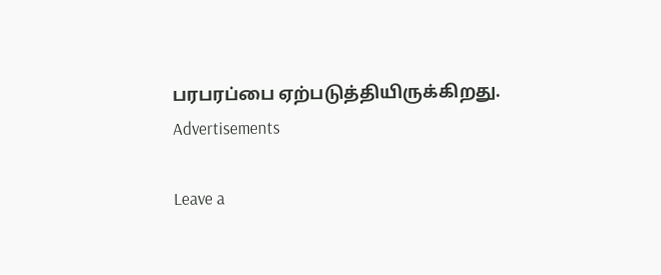பரபரப்பை ஏற்படுத்தியிருக்கிறது.
Advertisements

Leave a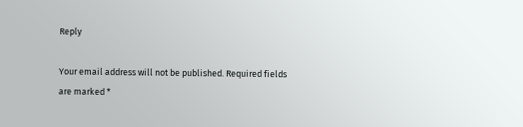Reply

Your email address will not be published. Required fields are marked *